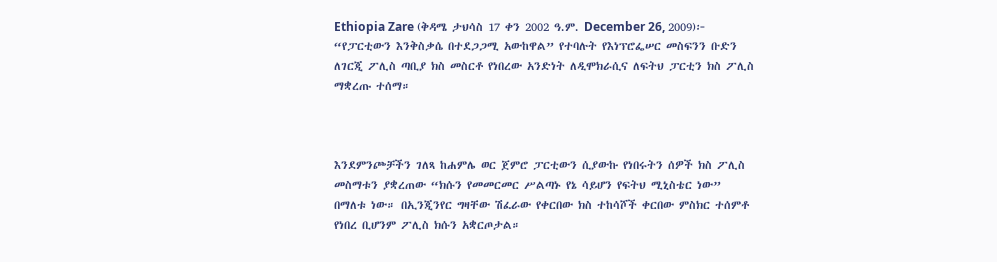Ethiopia Zare (ቅዳሜ ታህሳስ 17 ቀን 2002 ዓ.ም. December 26, 2009)፦ “የፓርቲውን እንቅስቃሴ በተደጋጋሚ አውከዋል” የተባሉት የእነፕሮፌሠር መስፍንን ቡድን ለገርጂ ፖሊስ ጣቢያ ክስ መስርቶ የነበረው አንድነት ለዲሞክራሲና ለፍትህ ፓርቲን ክስ ፖሊስ ማቋረጡ ተሰማ።



እንደምንጮቻችን ገለጻ ከሐምሌ ወር ጀምሮ ፓርቲውን ሲያውኩ የነበሩትን ሰዎች ክስ ፖሊስ መስማቱን ያቋረጠው “ክሱን የመመርመር ሥልጣኑ የኔ ሳይሆን የፍትህ ሚኒስቴር ነው” በማለቱ ነው። በኢንጂንየር ግዛቸው ሽፈራው የቀርበው ክስ ተከሳሾች ቀርበው ምስክር ተሰምቶ የነበረ ቢሆንም ፖሊስ ክሱን አቋርጦታል።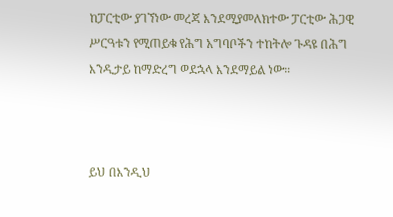ከፓርቲው ያገኘነው መረጃ እንደሚያመለክተው ፓርቲው ሕጋዊ ሥርዓቱን የሚጠይቁ የሕግ አግባቦችን ተከትሎ ጉዳዩ በሕግ እንዲታይ ከማድረግ ወደኋላ እንደማይል ነው።



ይህ በእንዲህ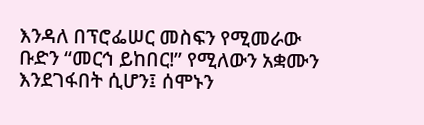እንዳለ በፕሮፌሠር መስፍን የሚመራው ቡድን “መርኅ ይከበር!” የሚለውን አቋሙን እንደገፋበት ሲሆን፤ ሰሞኑን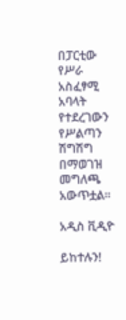በፓርቲው የሥራ አስፈፃሚ አባላት የተደረገውን የሥልጣን ሽግሽግ በማወገዝ መግለጫ አውጥቷል።

አዲስ ቪዲዮ

ይከተሉን!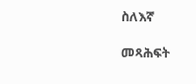ስለእኛ

መጻሕፍት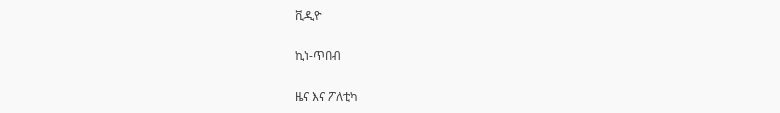ቪዲዮ

ኪነ-ጥበብ

ዜና እና ፖለቲካ